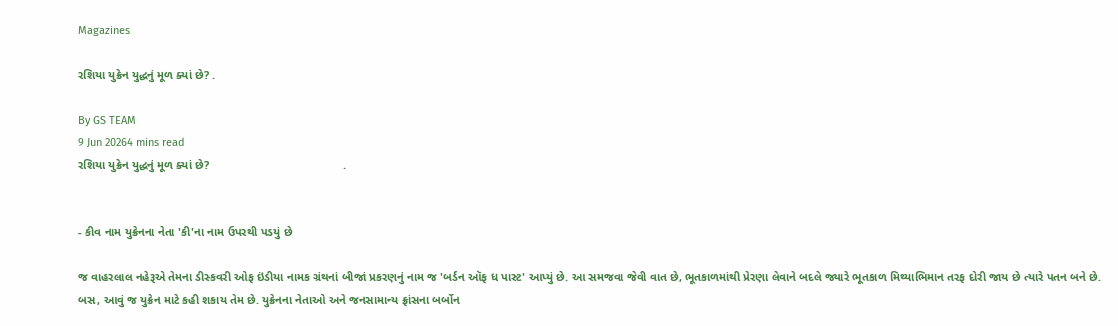Magazines

રશિયા યુક્રેન યુદ્ધનું મૂળ ક્યાં છે? .

By GS TEAM
9 Jun 20264 mins read
રશિયા યુક્રેન યુદ્ધનું મૂળ ક્યાં છે?                                         .


- કીવ નામ યુક્રેનના નેતા 'કી'ના નામ ઉપરથી પડયું છે

જ વાહરલાલ નહેરૂએ તેમના ડીસ્કવરી ઓફ ઇંડીયા નામક ગ્રંથનાં બીજાં પ્રકરણનું નામ જ 'બર્ડન ઑફ ધ પાસ્ટ' આપ્યું છે. આ સમજવા જેવી વાત છે, ભૂતકાળમાંથી પ્રેરણા લેવાને બદલે જ્યારે ભૂતકાળ મિથ્યાભિમાન તરફ દોરી જાય છે ત્યારે પતન બને છે. બસ, આવું જ યુક્રેન માટે કહી શકાય તેમ છે. યુક્રેનના નેતાઓ અને જનસામાન્ય ફ્રાંસના બર્બોન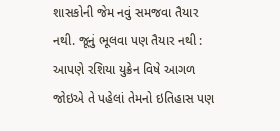શાસકોની જેમ નવું સમજવા તૈયાર નથી. જૂનું ભૂલવા પણ તૈયાર નથી : આપણે રશિયા યુક્રેન વિષે આગળ જોઇએ તે પહેલાં તેમનો ઇતિહાસ પણ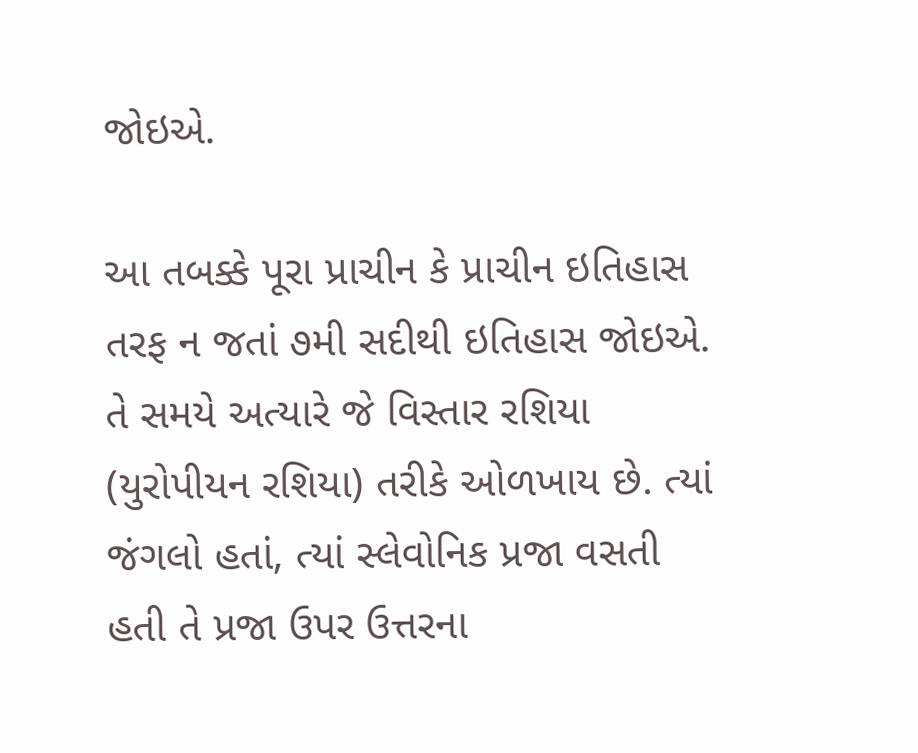જોઇએ.

આ તબક્કે પૂરા પ્રાચીન કે પ્રાચીન ઇતિહાસ તરફ ન જતાં ૭મી સદીથી ઇતિહાસ જોઇએ. તે સમયે અત્યારે જે વિસ્તાર રશિયા (યુરોપીયન રશિયા) તરીકે ઓળખાય છે. ત્યાં જંગલો હતાં, ત્યાં સ્લેવોનિક પ્રજા વસતી હતી તે પ્રજા ઉપર ઉત્તરના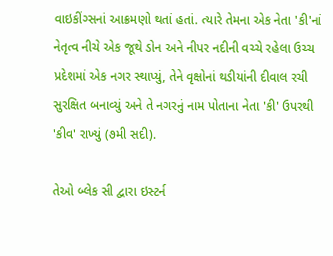વાઇકીંગ્સનાં આક્રમણો થતાં હતાં. ત્યારે તેમના એક નેતા 'કી'નાં નેતૃત્વ નીચે એક જૂથે ડોન અને નીપર નદીની વચ્ચે રહેલા ઉચ્ચ પ્રદેશમાં એક નગર સ્થાપ્યું, તેને વૃક્ષોનાં થડીયાંની દીવાલ રચી સુરક્ષિત બનાવ્યું અને તે નગરનું નામ પોતાના નેતા 'કી' ઉપરથી 'કીવ' રાખ્યું (૭મી સદી).

તેઓ બ્લેક સી દ્વારા ઇસ્ટર્ન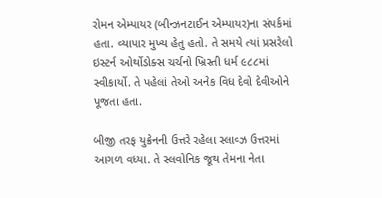રોમન એમ્પાયર (બીન્ઝનટાઈન એમ્પાયર)ના સંપર્કમાં હતા. વ્યાપાર મુખ્ય હેતુ હતો. તે સમયે ત્યાં પ્રસરેલો ઇસ્ટર્ન ઓર્થોડોક્સ ચર્ચનો ખ્રિસ્તી ધર્મ ૯૮૮માં સ્વીકાર્યો. તે પહેલાં તેઓ અનેક વિધ દેવો દેવીઓને પૂજતા હતા.

બીજી તરફ યુક્રેનની ઉત્તરે રહેલા સ્લાવ્ઝ ઉત્તરમાં આગળ વધ્યા. તે સ્લવોનિક જૂથ તેમના નેતા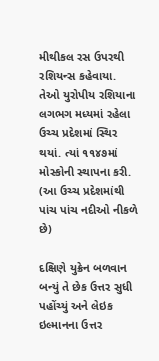મીથીકલ રસ ઉપરથી રશિયન્સ કહેવાયા. તેઓ યુરોપીય રશિયાના લગભગ મધ્યમાં રહેલા ઉચ્ચ પ્રદેશમાં સ્થિર થયાં. ત્યાં ૧૧૪૭માં મોસ્કોની સ્થાપના કરી. (આ ઉચ્ચ પ્રદેશમાંથી પાંચ પાંચ નદીઓ નીકળે છે)

દક્ષિણે યુક્રેન બળવાન બન્યું તે છેક ઉત્તર સુધી પહોંચ્યું અને લેઇક ઇલ્માનના ઉત્તર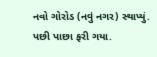નવો ગોરોડ (નવું નગર) સ્થાપ્યું. પછી પાછા ફરી ગયા.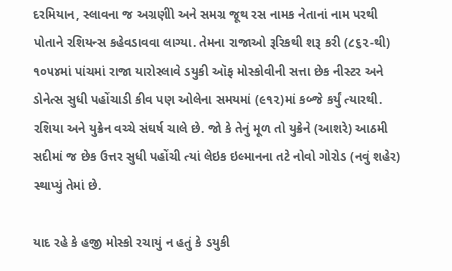દરમિયાન, સ્લાવના જ અગ્રણીો અને સમગ્ર જૂથ રસ નામક નેતાનાં નામ પરથી પોતાને રશિયન્સ કહેવડાવવા લાગ્યા. તેમના રાજાઓ રૂરિકથી શરૂ કરી (૮૬૨-થી) ૧૦૫૪માં પાંચમાં રાજા યારોસ્લાવે ડયુકી ઑફ મોસ્કોવીની સત્તા છેક નીસ્ટર અને ડોનેત્સ સુધી પહોંચાડી કીવ પણ ઓલેના સમયમાં (૯૧૨)માં કબ્જે કર્યું ત્યારથી. રશિયા અને યુક્રેન વચ્ચે સંઘર્ષ ચાલે છે. જો કે તેનું મૂળ તો યુક્રેને (આશરે) આઠમી સદીમાં જ છેક ઉત્તર સુધી પહોંચી ત્યાં લેઇક ઇલ્માનના તટે નોવો ગોરોડ (નવું શહેર) સ્થાપ્યું તેમાં છે.

યાદ રહે કે હજી મોસ્કો રચાયું ન હતું કે ડયુકી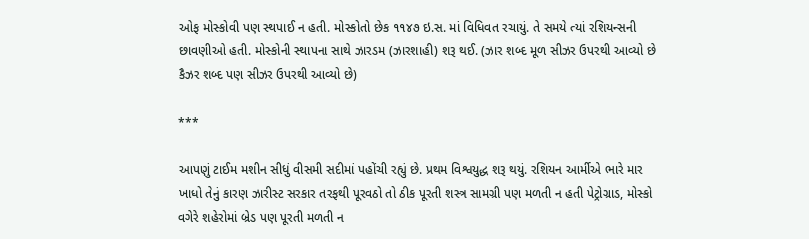ઓફ મોસ્કોવી પણ સ્થપાઈ ન હતી. મોસ્કોતો છેક ૧૧૪૭ ઇ.સ. માં વિધિવત રચાયું. તે સમયે ત્યાં રશિયન્સની છાવણીઓ હતી. મોસ્કોની સ્થાપના સાથે ઝારડમ (ઝારશાહી) શરૂ થઈ. (ઝાર શબ્દ મૂળ સીઝર ઉપરથી આવ્યો છે કૈઝર શબ્દ પણ સીઝર ઉપરથી આવ્યો છે)

***

આપણું ટાઈમ મશીન સીધું વીસમી સદીમાં પહોંચી રહ્યું છે. પ્રથમ વિશ્વયુદ્ધ શરૂ થયું. રશિયન આર્મીએ ભારે માર ખાધો તેનું કારણ ઝારીસ્ટ સરકાર તરફથી પૂરવઠો તો ઠીક પૂરતી શસ્ત્ર સામગ્રી પણ મળતી ન હતી પેટ્રોગ્રાડ, મોસ્કો વગેરે શહેરોમાં બ્રેડ પણ પૂરતી મળતી ન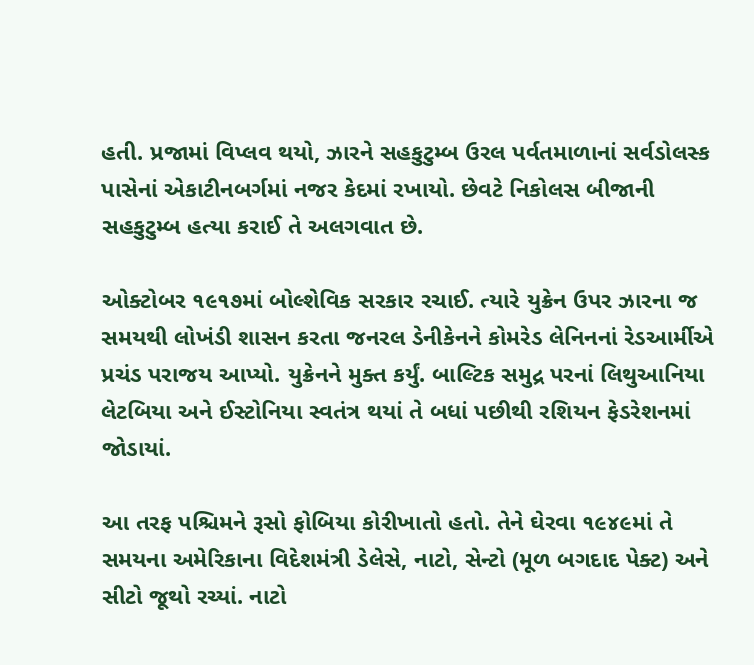હતી. પ્રજામાં વિપ્લવ થયો, ઝારને સહકુટુમ્બ ઉરલ પર્વતમાળાનાં સર્વડોલસ્ક પાસેનાં એકાટીનબર્ગમાં નજર કેદમાં રખાયો. છેવટે નિકોલસ બીજાની સહકુટુમ્બ હત્યા કરાઈ તે અલગવાત છે.

ઓક્ટોબર ૧૯૧૭માં બોલ્શેવિક સરકાર રચાઈ. ત્યારે યુક્રેન ઉપર ઝારના જ સમયથી લોખંડી શાસન કરતા જનરલ ડેનીકેનને કોમરેડ લેનિનનાં રેડઆર્મીએ પ્રચંડ પરાજય આપ્યો. યુક્રેનને મુક્ત કર્યું. બાલ્ટિક સમુદ્ર પરનાં લિથુઆનિયા લેટબિયા અને ઈસ્ટોનિયા સ્વતંત્ર થયાં તે બધાં પછીથી રશિયન ફેડરેશનમાં જોડાયાં.

આ તરફ પશ્ચિમને રૂસો ફોબિયા કોરીખાતો હતો. તેને ઘેરવા ૧૯૪૯માં તે સમયના અમેરિકાના વિદેશમંત્રી ડેલેસે, નાટો, સેન્ટો (મૂળ બગદાદ પેક્ટ) અને સીટો જૂથો રચ્યાં. નાટો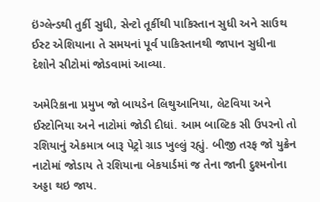ઇંગ્લેન્ડથી તુર્કી સુધી, સેન્ટો તૂર્કીથી પાકિસ્તાન સુધી અને સાઉથ ઈસ્ટ એશિયાના તે સમયનાં પૂર્વ પાકિસ્તાનથી જાપાન સુધીના દેશોને સીટોમાં જોડવામાં આવ્યા.

અમેરિકાના પ્રમુખ જો બાયડેન લિથુઆનિયા, લેટવિયા અને ઈસ્ટોનિયા અને નાટોમાં જોડી દીધાં. આમ બાલ્ટિક સી ઉપરનો તો રશિયાનું એકમાત્ર બારૂ પેટ્રો ગ્રાડ ખુલ્લું રહ્યું. બીજી તરફ જો યુક્રેન નાટોમાં જોડાય તે રશિયાના બેકયાર્ડમાં જ તેના જાની દુશ્મનોના અડ્ડા થઇ જાય.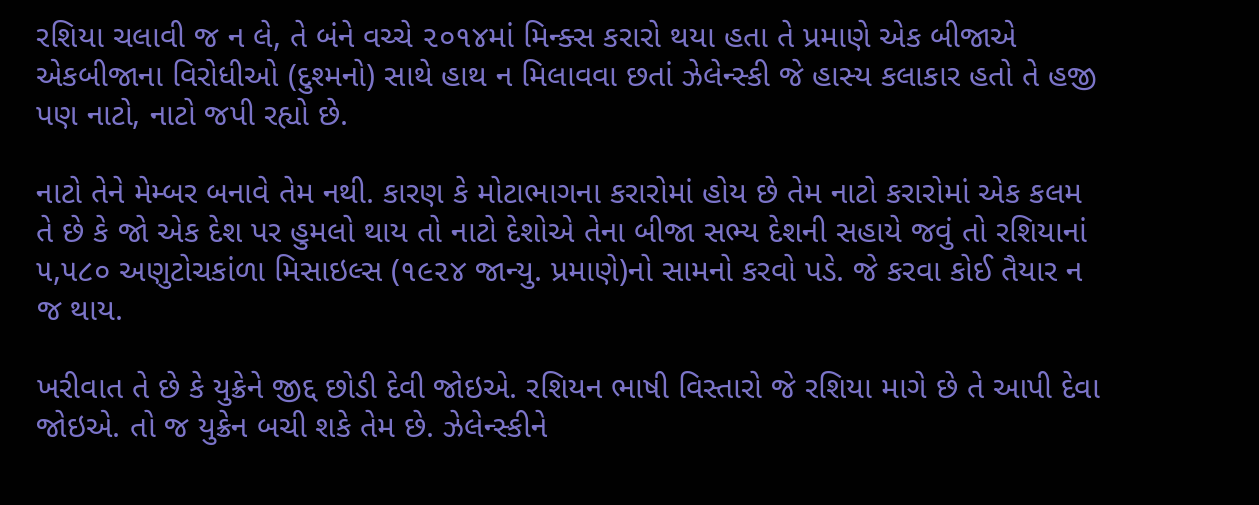રશિયા ચલાવી જ ન લે, તે બંને વચ્ચે ૨૦૧૪માં મિન્ક્સ કરારો થયા હતા તે પ્રમાણે એક બીજાએ એકબીજાના વિરોધીઓ (દુશ્મનો) સાથે હાથ ન મિલાવવા છતાં ઝેલેન્સ્કી જે હાસ્ય કલાકાર હતો તે હજી પણ નાટો, નાટો જપી રહ્યો છે.

નાટો તેને મેમ્બર બનાવે તેમ નથી. કારણ કે મોટાભાગના કરારોમાં હોય છે તેમ નાટો કરારોમાં એક કલમ તે છે કે જો એક દેશ પર હુમલો થાય તો નાટો દેશોએ તેના બીજા સભ્ય દેશની સહાયે જવું તો રશિયાનાં ૫,૫૮૦ અણુટોચકાંળા મિસાઇલ્સ (૧૯૨૪ જાન્યુ. પ્રમાણે)નો સામનો કરવો પડે. જે કરવા કોઈ તૈયાર ન જ થાય.

ખરીવાત તે છે કે યુક્રેને જીદ્દ છોડી દેવી જોઇએ. રશિયન ભાષી વિસ્તારો જે રશિયા માગે છે તે આપી દેવા જોઇએ. તો જ યુક્રેન બચી શકે તેમ છે. ઝેલેન્સ્કીને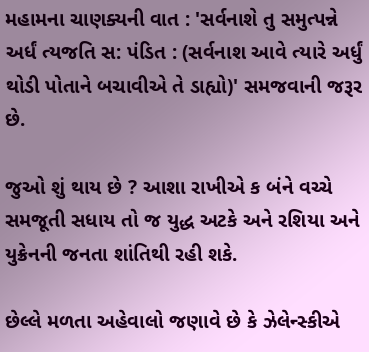મહામના ચાણક્યની વાત : 'સર્વનાશે તુ સમુત્પન્ને અર્ધં ત્યજતિ સ: પંડિત : (સર્વનાશ આવે ત્યારે અર્ધું થોડી પોતાને બચાવીએ તે ડાહ્યો)' સમજવાની જરૂર છે.

જુઓ શું થાય છે ? આશા રાખીએ ક બંને વચ્ચે સમજૂતી સધાય તો જ યુદ્ધ અટકે અને રશિયા અને યુક્રેનની જનતા શાંતિથી રહી શકે.

છેલ્લે મળતા અહેવાલો જણાવે છે કે ઝેલેન્સ્કીએ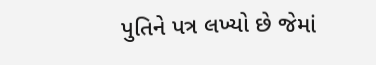પુતિને પત્ર લખ્યો છે જેમાં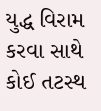યુદ્ધ વિરામ કરવા સાથે કોઈ તટસ્થ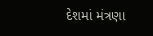દેશમાં મંત્રણા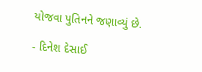યોજવા પુતિનને જણાવ્યું છે.

- દિનેશ દેસાઈ